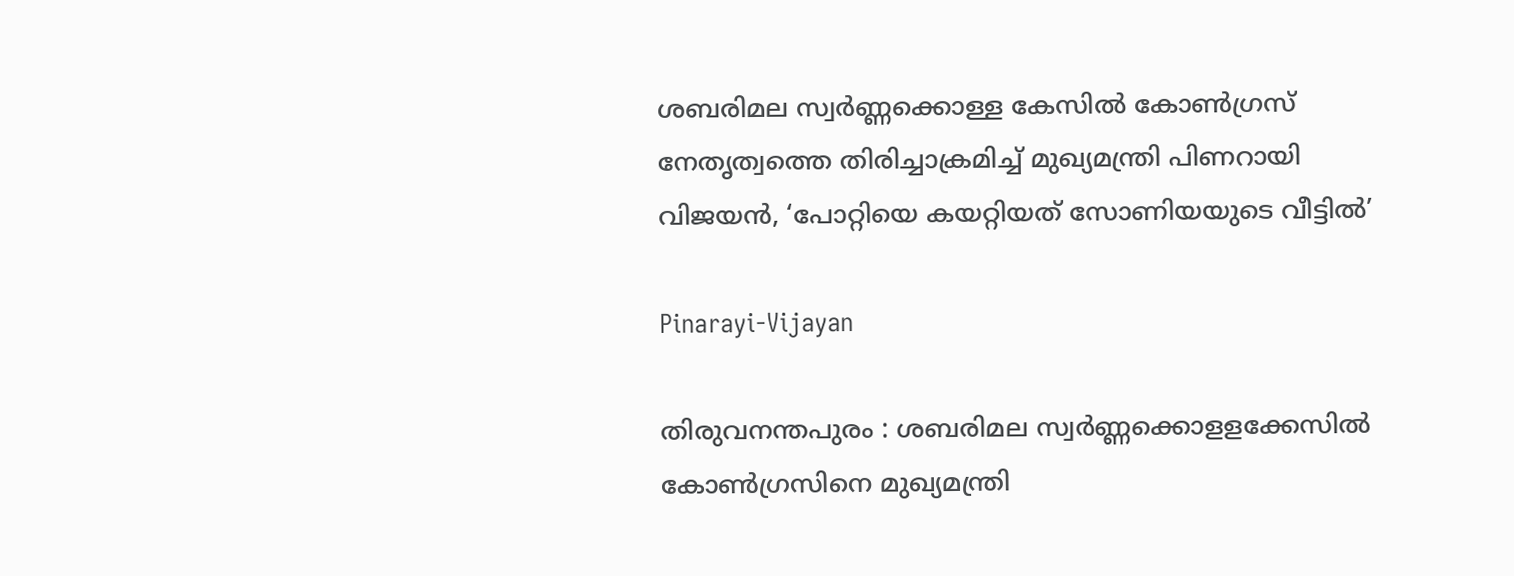ശബരിമല സ്വര്‍ണ്ണക്കൊള്ള കേസില്‍ കോണ്‍ഗ്രസ് നേതൃത്വത്തെ തിരിച്ചാക്രമിച്ച് മുഖ്യമന്ത്രി പിണറായി വിജയന്‍, ‘പോറ്റിയെ കയറ്റിയത് സോണിയയുടെ വീട്ടില്‍’

Pinarayi-Vijayan

തിരുവനന്തപുരം : ശബരിമല സ്വര്‍ണ്ണക്കൊളളക്കേസില്‍ കോണ്‍ഗ്രസിനെ മുഖ്യമന്ത്രി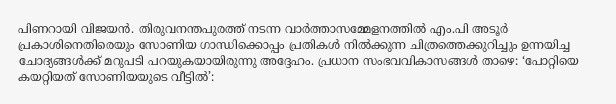പിണറായി വിജയന്‍. തിരുവനന്തപുരത്ത് നടന്ന വാര്‍ത്താസമ്മേളനത്തില്‍ എം.പി അടൂര്‍ പ്രകാശിനെതിരെയും സോണിയ ഗാന്ധിക്കൊപ്പം പ്രതികള്‍ നില്‍ക്കുന്ന ചിത്രത്തെക്കുറിച്ചും ഉന്നയിച്ച ചോദ്യങ്ങള്‍ക്ക് മറുപടി പറയുകയായിരുന്നു അദ്ദേഹം. പ്രധാന സംഭവവികാസങ്ങള്‍ താഴെ: ‘പോറ്റിയെ കയറ്റിയത് സോണിയയുടെ വീട്ടില്‍’: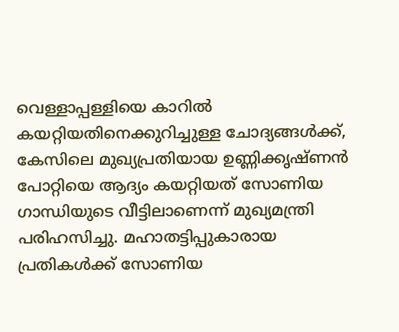വെള്ളാപ്പള്ളിയെ കാറില്‍ കയറ്റിയതിനെക്കുറിച്ചുള്ള ചോദ്യങ്ങള്‍ക്ക്, കേസിലെ മുഖ്യപ്രതിയായ ഉണ്ണിക്കൃഷ്ണന്‍ പോറ്റിയെ ആദ്യം കയറ്റിയത് സോണിയ ഗാന്ധിയുടെ വീട്ടിലാണെന്ന് മുഖ്യമന്ത്രി പരിഹസിച്ചു. മഹാതട്ടിപ്പുകാരായ പ്രതികള്‍ക്ക് സോണിയ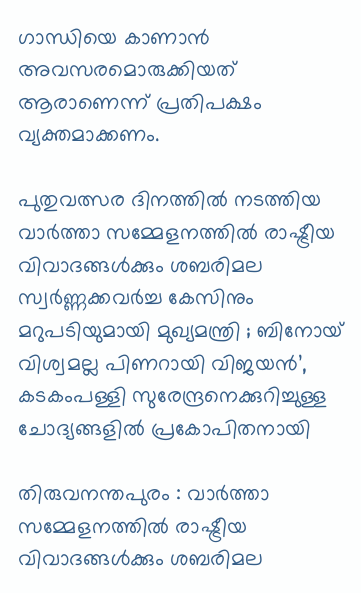ഗാന്ധിയെ കാണാന്‍ അവസരമൊരുക്കിയത് ആരാണെന്ന് പ്രതിപക്ഷം വ്യക്തമാക്കണം.

പുതുവത്സര ദിനത്തില്‍ നടത്തിയ വാര്‍ത്താ സമ്മേളനത്തില്‍ രാഷ്ട്രീയ വിവാദങ്ങള്‍ക്കും ശബരിമല സ്വര്‍ണ്ണക്കവര്‍ച്ച കേസിനും മറുപടിയുമായി മുഖ്യമന്ത്രി ; ബിനോയ് വിശ്വമല്ല പിണറായി വിജയന്‍’, കടകംപള്ളി സുരേന്ദ്രനെക്കുറിച്ചുള്ള ചോദ്യങ്ങളില്‍ പ്രകോപിതനായി

തിരുവനന്തപുരം : വാര്‍ത്താ സമ്മേളനത്തില്‍ രാഷ്ട്രീയ വിവാദങ്ങള്‍ക്കും ശബരിമല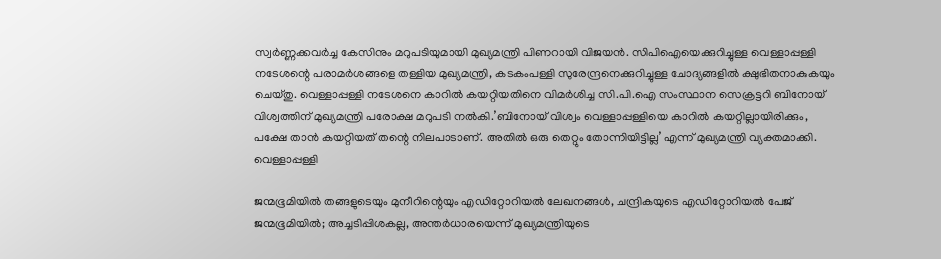സ്വര്‍ണ്ണക്കവര്‍ച്ച കേസിനും മറുപടിയുമായി മുഖ്യമന്ത്രി പിണറായി വിജയന്‍. സിപിഐയെക്കുറിച്ചുള്ള വെള്ളാപ്പള്ളി നടേശന്റെ പരാമര്‍ശങ്ങളെ തള്ളിയ മുഖ്യമന്ത്രി, കടകംപള്ളി സുരേന്ദ്രനെക്കുറിച്ചുള്ള ചോദ്യങ്ങളില്‍ ക്ഷുഭിതനാകുകയും ചെയ്തു. വെള്ളാപ്പള്ളി നടേശനെ കാറില്‍ കയറ്റിയതിനെ വിമര്‍ശിച്ച സി.പി.ഐ സംസ്ഥാന സെക്രട്ടറി ബിനോയ് വിശ്വത്തിന് മുഖ്യമന്ത്രി പരോക്ഷ മറുപടി നല്‍കി.’ബിനോയ് വിശ്വം വെള്ളാപ്പള്ളിയെ കാറില്‍ കയറ്റില്ലായിരിക്കും, പക്ഷേ താന്‍ കയറ്റിയത് തന്റെ നിലപാടാണ്. അതില്‍ ഒരു തെറ്റും തോന്നിയിട്ടില്ല’ എന്ന് മുഖ്യമന്ത്രി വ്യക്തമാക്കി. വെള്ളാപ്പള്ളി

ജന്മഭൂമിയില്‍ തങ്ങളുടെയും മുനീറിന്റെയും എഡിറ്റോറിയല്‍ ലേഖനങ്ങള്‍, ചന്ദ്രികയുടെ എഡിറ്റോറിയല്‍ പേജ് ജന്മഭൂമിയില്‍; അച്ചടിപ്പിശകല്ല, അന്തര്‍ധാരയെന്ന് മുഖ്യമന്ത്രിയുടെ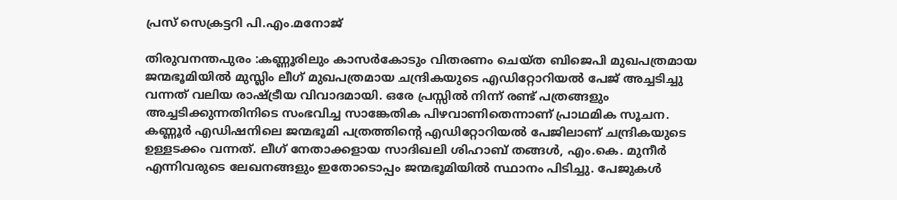പ്രസ് സെക്രട്ടറി പി.എം.മനോജ്

തിരുവനന്തപുരം :കണ്ണൂരിലും കാസര്‍കോടും വിതരണം ചെയ്ത ബിജെപി മുഖപത്രമായ ജന്മഭൂമിയില്‍ മുസ്ലിം ലീഗ് മുഖപത്രമായ ചന്ദ്രികയുടെ എഡിറ്റോറിയല്‍ പേജ് അച്ചടിച്ചു വന്നത് വലിയ രാഷ്ട്രീയ വിവാദമായി. ഒരേ പ്രസ്സില്‍ നിന്ന് രണ്ട് പത്രങ്ങളും അച്ചടിക്കുന്നതിനിടെ സംഭവിച്ച സാങ്കേതിക പിഴവാണിതെന്നാണ് പ്രാഥമിക സൂചന. കണ്ണൂര്‍ എഡിഷനിലെ ജന്മഭൂമി പത്രത്തിന്റെ എഡിറ്റോറിയല്‍ പേജിലാണ് ചന്ദ്രികയുടെ ഉള്ളടക്കം വന്നത്. ലീഗ് നേതാക്കളായ സാദിഖലി ശിഹാബ് തങ്ങള്‍, എം.കെ. മുനീര്‍ എന്നിവരുടെ ലേഖനങ്ങളും ഇതോടൊപ്പം ജന്മഭൂമിയില്‍ സ്ഥാനം പിടിച്ചു. പേജുകള്‍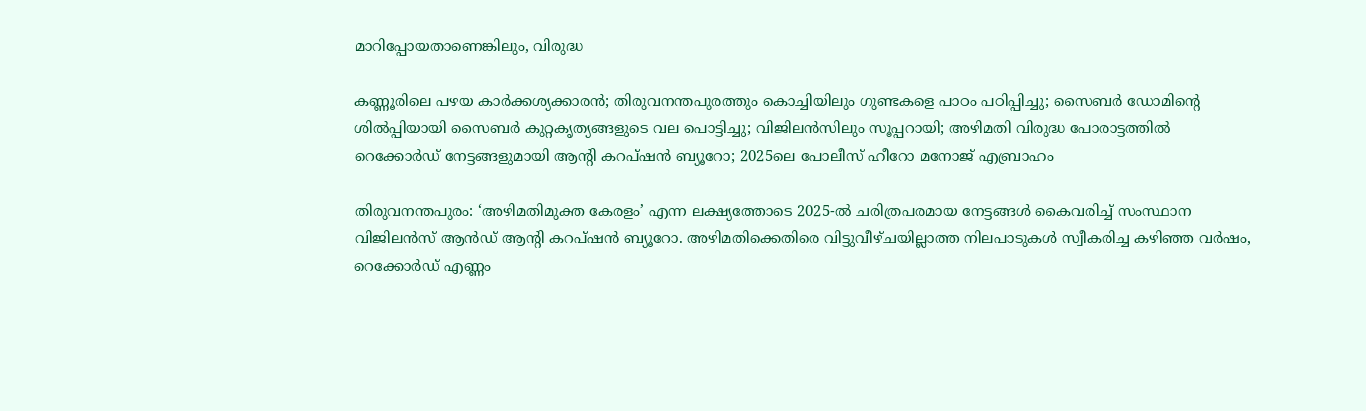മാറിപ്പോയതാണെങ്കിലും, വിരുദ്ധ

കണ്ണൂരിലെ പഴയ കാര്‍ക്കശ്യക്കാരന്‍; തിരുവനന്തപുരത്തും കൊച്ചിയിലും ഗുണ്ടകളെ പാഠം പഠിപ്പിച്ചു; സൈബര്‍ ഡോമിന്റെ ശില്‍പ്പിയായി സൈബര്‍ കുറ്റകൃത്യങ്ങളുടെ വല പൊട്ടിച്ചു; വിജിലന്‍സിലും സൂപ്പറായി; അഴിമതി വിരുദ്ധ പോരാട്ടത്തില്‍ റെക്കോര്‍ഡ് നേട്ടങ്ങളുമായി ആന്റി കറപ്ഷന്‍ ബ്യൂറോ; 2025ലെ പോലീസ് ഹീറോ മനോജ് എബ്രാഹം

തിരുവനന്തപുരം: ‘അഴിമതിമുക്ത കേരളം’ എന്ന ലക്ഷ്യത്തോടെ 2025-ല്‍ ചരിത്രപരമായ നേട്ടങ്ങള്‍ കൈവരിച്ച് സംസ്ഥാന വിജിലന്‍സ് ആന്‍ഡ് ആന്റി കറപ്ഷന്‍ ബ്യൂറോ. അഴിമതിക്കെതിരെ വിട്ടുവീഴ്ചയില്ലാത്ത നിലപാടുകള്‍ സ്വീകരിച്ച കഴിഞ്ഞ വര്‍ഷം, റെക്കോര്‍ഡ് എണ്ണം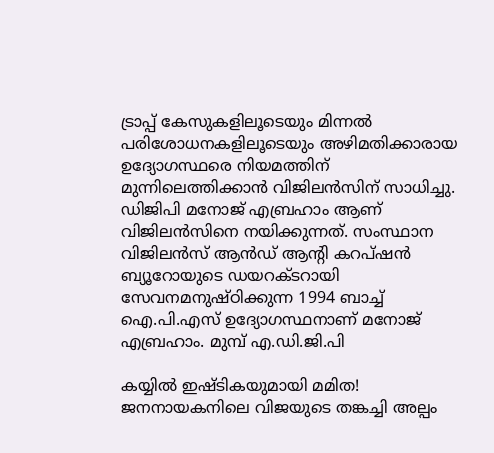ട്രാപ്പ് കേസുകളിലൂടെയും മിന്നല്‍ പരിശോധനകളിലൂടെയും അഴിമതിക്കാരായ ഉദ്യോഗസ്ഥരെ നിയമത്തിന് മുന്നിലെത്തിക്കാന്‍ വിജിലന്‍സിന് സാധിച്ചു. ഡിജിപി മനോജ് എബ്രഹാം ആണ് വിജിലന്‍സിനെ നയിക്കുന്നത്. സംസ്ഥാന വിജിലന്‍സ് ആന്‍ഡ് ആന്റി കറപ്ഷന്‍ ബ്യൂറോയുടെ ഡയറക്ടറായി സേവനമനുഷ്ഠിക്കുന്ന 1994 ബാച്ച് ഐ.പി.എസ് ഉദ്യോഗസ്ഥനാണ് മനോജ് എബ്രഹാം. മുമ്പ് എ.ഡി.ജി.പി

കയ്യില്‍ ഇഷ്ടികയുമായി മമിത! ജനനായകനിലെ വിജയുടെ തങ്കച്ചി അല്പം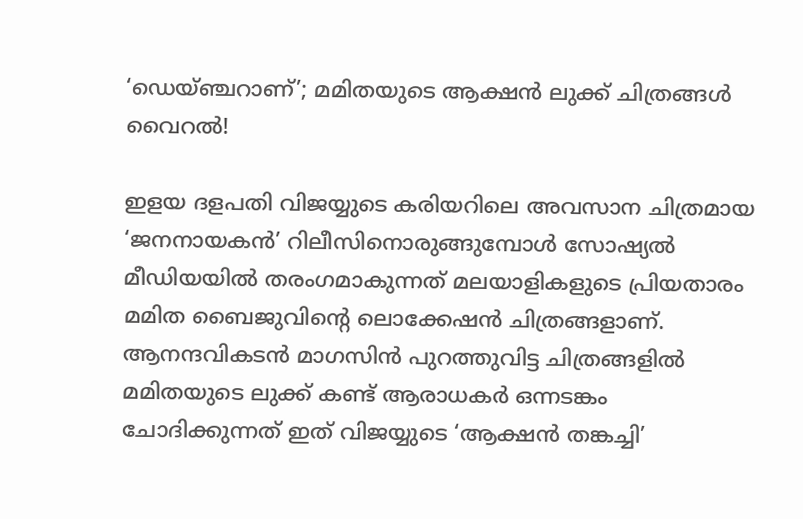‘ഡെയ്ഞ്ചറാണ്’; മമിതയുടെ ആക്ഷന്‍ ലുക്ക് ചിത്രങ്ങള്‍ വൈറല്‍!

ഇളയ ദളപതി വിജയ്യുടെ കരിയറിലെ അവസാന ചിത്രമായ ‘ജനനായകന്‍’ റിലീസിനൊരുങ്ങുമ്പോള്‍ സോഷ്യല്‍ മീഡിയയില്‍ തരംഗമാകുന്നത് മലയാളികളുടെ പ്രിയതാരം മമിത ബൈജുവിന്റെ ലൊക്കേഷന്‍ ചിത്രങ്ങളാണ്. ആനന്ദവികടന്‍ മാഗസിന്‍ പുറത്തുവിട്ട ചിത്രങ്ങളില്‍ മമിതയുടെ ലുക്ക് കണ്ട് ആരാധകര്‍ ഒന്നടങ്കം ചോദിക്കുന്നത് ഇത് വിജയ്യുടെ ‘ആക്ഷന്‍ തങ്കച്ചി’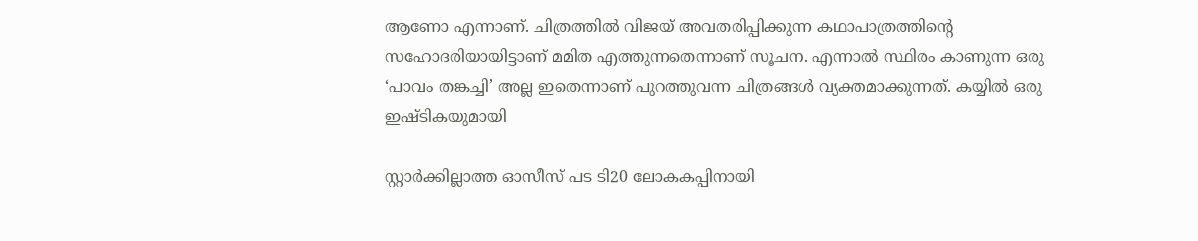ആണോ എന്നാണ്. ചിത്രത്തില്‍ വിജയ് അവതരിപ്പിക്കുന്ന കഥാപാത്രത്തിന്റെ സഹോദരിയായിട്ടാണ് മമിത എത്തുന്നതെന്നാണ് സൂചന. എന്നാല്‍ സ്ഥിരം കാണുന്ന ഒരു ‘പാവം തങ്കച്ചി’ അല്ല ഇതെന്നാണ് പുറത്തുവന്ന ചിത്രങ്ങള്‍ വ്യക്തമാക്കുന്നത്. കയ്യില്‍ ഒരു ഇഷ്ടികയുമായി

സ്റ്റാര്‍ക്കില്ലാത്ത ഓസീസ് പട ടി20 ലോകകപ്പിനായി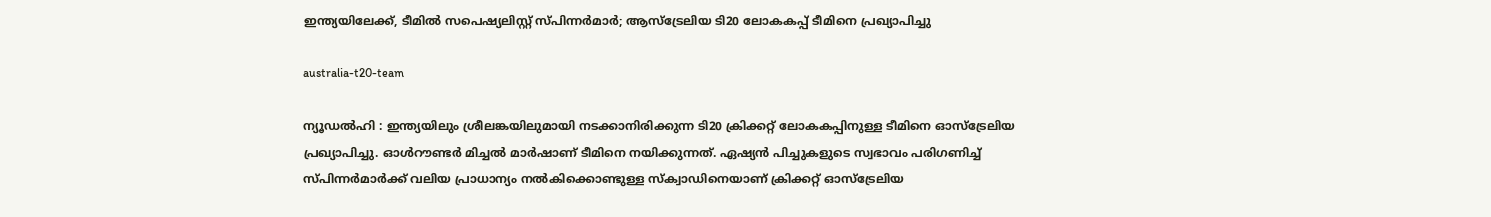ഇന്ത്യയിലേക്ക്, ടീമില്‍ സപെഷ്യലിസ്റ്റ് സ്പിന്നര്‍മാര്‍; ആസ്‌ട്രേലിയ ടി20 ലോകകപ്പ് ടീമിനെ പ്രഖ്യാപിച്ചു

australia-t20-team

ന്യൂഡല്‍ഹി : ഇന്ത്യയിലും ശ്രീലങ്കയിലുമായി നടക്കാനിരിക്കുന്ന ടി20 ക്രിക്കറ്റ് ലോകകപ്പിനുള്ള ടീമിനെ ഓസ്ട്രേലിയ പ്രഖ്യാപിച്ചു. ഓള്‍റൗണ്ടര്‍ മിച്ചല്‍ മാര്‍ഷാണ് ടീമിനെ നയിക്കുന്നത്. ഏഷ്യന്‍ പിച്ചുകളുടെ സ്വഭാവം പരിഗണിച്ച് സ്പിന്നര്‍മാര്‍ക്ക് വലിയ പ്രാധാന്യം നല്‍കിക്കൊണ്ടുള്ള സ്‌ക്വാഡിനെയാണ് ക്രിക്കറ്റ് ഓസ്ട്രേലിയ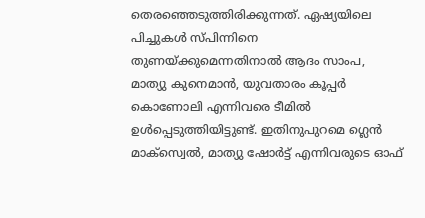തെരഞ്ഞെടുത്തിരിക്കുന്നത്. ഏഷ്യയിലെ പിച്ചുകള്‍ സ്പിന്നിനെ തുണയ്ക്കുമെന്നതിനാല്‍ ആദം സാംപ, മാത്യു കുനെമാന്‍, യുവതാരം കൂപ്പര്‍ കൊണോലി എന്നിവരെ ടീമില്‍ ഉള്‍പ്പെടുത്തിയിട്ടുണ്ട്. ഇതിനുപുറമെ ഗ്ലെന്‍ മാക്‌സ്വെല്‍, മാത്യു ഷോര്‍ട്ട് എന്നിവരുടെ ഓഫ്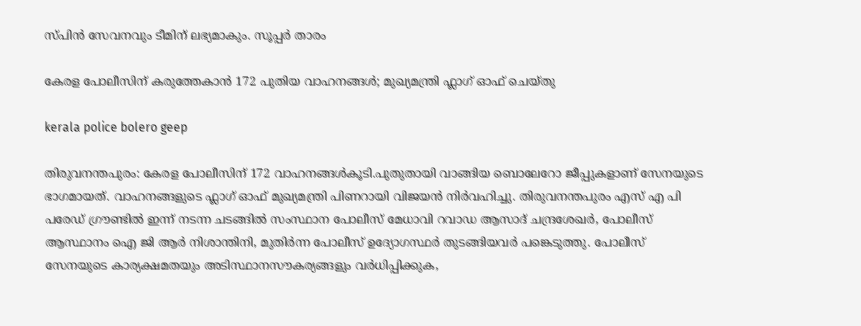സ്പിന്‍ സേവനവും ടീമിന് ലഭ്യമാകും. സൂപ്പര്‍ താരം

കേരള പോലീസിന് കരുത്തേകാൻ 172 പുതിയ വാഹനങ്ങൾ; മുഖ്യമന്ത്രി ഫ്ലാഗ് ഓഫ് ചെയ്തു

kerala police bolero geep

തിരുവനന്തപുരം: കേരള പോലീസിന് 172 വാഹനങ്ങൾകൂടി.പുതുതായി വാങ്ങിയ ബൊലേറോ ജീപ്പുകളാണ് സേനയുടെ ഭാഗമായത്. വാഹനങ്ങളുടെ ഫ്ലാഗ് ഓഫ് മുഖ്യമന്ത്രി പിണറായി വിജയൻ നിർവഹിച്ചു. തിരുവനന്തപുരം എസ് എ പി പരേഡ് ഗ്രൗണ്ടിൽ ഇന്ന് നടന്ന ചടങ്ങിൽ സംസ്ഥാന പോലീസ് മേധാവി റവാഡ ആസാദ് ചന്ദ്രശേഖർ, പോലീസ് ആസ്ഥാനം ഐ ജി ആർ നിശാന്തിനി, മുതിർന്ന പോലീസ് ഉദ്യോഗസ്ഥർ തുടങ്ങിയവർ പങ്കെടുത്തു. പോലീസ് സേനയുടെ കാര്യക്ഷമതയും അടിസ്ഥാനസൗകര്യങ്ങളും വർധിപ്പിക്കുക,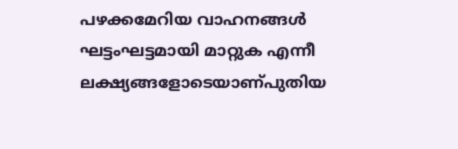പഴക്കമേറിയ വാഹനങ്ങൾ ഘട്ടംഘട്ടമായി മാറ്റുക എന്നീ ലക്ഷ്യങ്ങളോടെയാണ്പുതിയ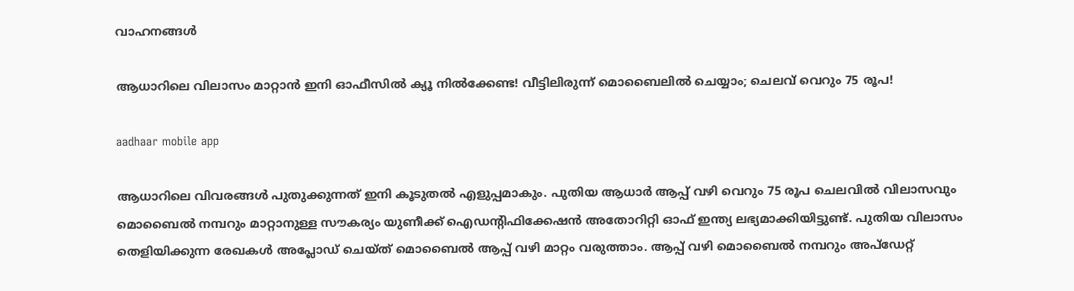വാഹനങ്ങൾ

ആധാറിലെ വിലാസം മാറ്റാന്‍ ഇനി ഓഫീസില്‍ ക്യൂ നില്‍ക്കേണ്ട! വീട്ടിലിരുന്ന് മൊബൈലില്‍ ചെയ്യാം; ചെലവ് വെറും 75 രൂപ!

aadhaar mobile app

ആധാറിലെ വിവരങ്ങള്‍ പുതുക്കുന്നത് ഇനി കൂടുതല്‍ എളുപ്പമാകും. പുതിയ ആധാര്‍ ആപ്പ് വഴി വെറും 75 രൂപ ചെലവില്‍ വിലാസവും മൊബൈല്‍ നമ്പറും മാറ്റാനുള്ള സൗകര്യം യുണീക്ക് ഐഡന്റിഫിക്കേഷന്‍ അതോറിറ്റി ഓഫ് ഇന്ത്യ ലഭ്യമാക്കിയിട്ടുണ്ട്. പുതിയ വിലാസം തെളിയിക്കുന്ന രേഖകള്‍ അപ്ലോഡ് ചെയ്ത് മൊബൈല്‍ ആപ്പ് വഴി മാറ്റം വരുത്താം. ആപ്പ് വഴി മൊബൈല്‍ നമ്പറും അപ്ഡേറ്റ്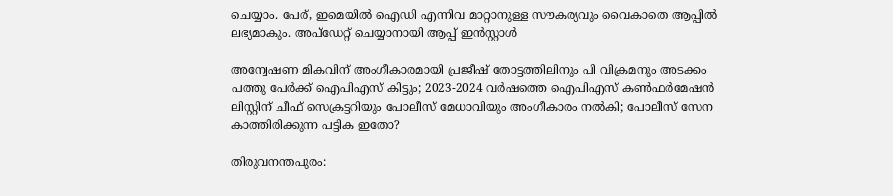ചെയ്യാം. പേര്, ഇമെയില്‍ ഐഡി എന്നിവ മാറ്റാനുള്ള സൗകര്യവും വൈകാതെ ആപ്പില്‍ ലഭ്യമാകും. അപ്ഡേറ്റ് ചെയ്യാനായി ആപ്പ് ഇന്‍സ്റ്റാള്‍

അന്വേഷണ മികവിന് അംഗീകാരമായി പ്രജീഷ് തോട്ടത്തിലിനും പി വിക്രമനും അടക്കം പത്തു പേര്‍ക്ക് ഐപിഎസ് കിട്ടും; 2023-2024 വര്‍ഷത്തെ ഐപിഎസ് കണ്‍ഫര്‍മേഷന്‍ ലിസ്റ്റിന് ചീഫ് സെക്രട്ടറിയും പോലീസ് മേധാവിയും അംഗീകാരം നല്‍കി; പോലീസ് സേന കാത്തിരിക്കുന്ന പട്ടിക ഇതോ?

തിരുവനന്തപുരം: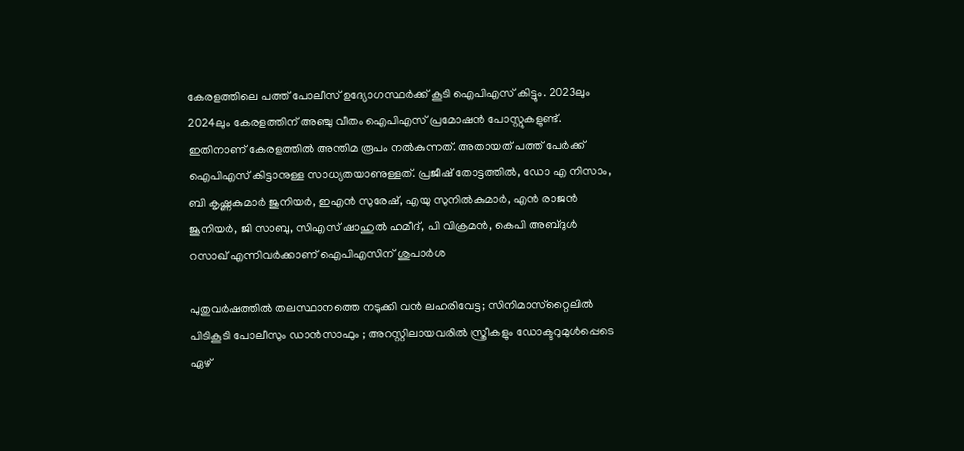കേരളത്തിലെ പത്ത് പോലീസ് ഉദ്യോഗസ്ഥര്‍ക്ക് കൂടി ഐപിഎസ് കിട്ടും. 2023ലും 2024ലും കേരളത്തിന് അഞ്ചു വീതം ഐപിഎസ് പ്രമോഷന്‍ പോസ്റ്റുകളുണ്ട്. ഇതിനാണ് കേരളത്തില്‍ അന്തിമ രൂപം നല്‍കുന്നത്. അതായത് പത്ത് പേര്‍ക്ക് ഐപിഎസ് കിട്ടാനുള്ള സാധ്യതയാണുള്ളത്. പ്രജീഷ് തോട്ടത്തില്‍, ഡോ എ നിസാം, ബി കൃഷ്ണകുമാര്‍ ജുനിയര്‍, ഇഎന്‍ സുരേഷ്, എയു സുനില്‍കുമാര്‍, എന്‍ രാജന്‍ ജൂനിയര്‍, ജി സാബു, സിഎസ് ഷാഹുല്‍ ഹമീദ്, പി വിക്രമന്‍, കെപി അബ്ദുള്‍ റസാഖ് എന്നിവര്‍ക്കാണ് ഐപിഎസിന് ശുപാര്‍ശ

പുതുവര്‍ഷത്തില്‍ തലസ്ഥാനത്തെ നടുക്കി വന്‍ ലഹരിവേട്ട; സിനിമാസ്‌റ്റൈലില്‍ പിടികൂടി പോലീസും ഡാന്‍സാഫും ; അറസ്റ്റിലായവരില്‍ സ്ത്രീകളും ഡോക്ടറുമുള്‍പ്പെടെ ഏഴ്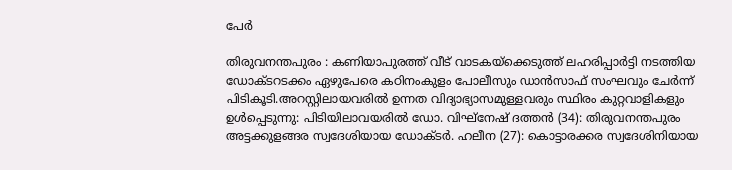പേര്‍

തിരുവനന്തപുരം : കണിയാപുരത്ത് വീട് വാടകയ്‌ക്കെടുത്ത് ലഹരിപ്പാര്‍ട്ടി നടത്തിയ ഡോക്ടറടക്കം ഏഴുപേരെ കഠിനംകുളം പോലീസും ഡാന്‍സാഫ് സംഘവും ചേര്‍ന്ന് പിടികൂടി.അറസ്റ്റിലായവരില്‍ ഉന്നത വിദ്യാഭ്യാസമുള്ളവരും സ്ഥിരം കുറ്റവാളികളും ഉള്‍പ്പെടുന്നു: പിടിയിലാവയരില്‍ ഡോ. വിഘ്‌നേഷ് ദത്തന്‍ (34): തിരുവനന്തപുരം അട്ടക്കുളങ്ങര സ്വദേശിയായ ഡോക്ടര്‍. ഹലീന (27): കൊട്ടാരക്കര സ്വദേശിനിയായ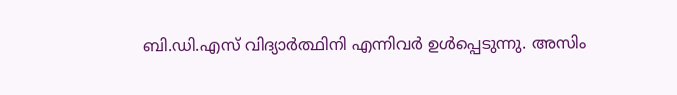ബി.ഡി.എസ് വിദ്യാര്‍ത്ഥിനി എന്നിവര്‍ ഉള്‍പ്പെടുന്നു. അസിം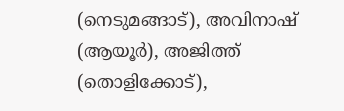(നെടുമങ്ങാട്), അവിനാഷ് (ആയൂര്‍), അജിത്ത് (തൊളിക്കോട്),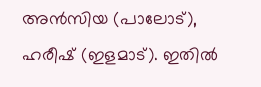അന്‍സിയ (പാലോട്), ഹരീഷ് (ഇളമാട്). ഇതില്‍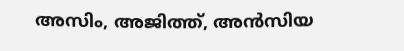അസിം, അജിത്ത്, അന്‍സിയ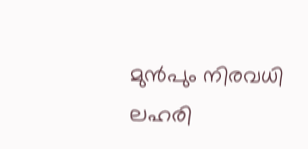മുന്‍പും നിരവധി ലഹരി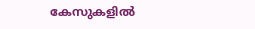കേസുകളില്‍